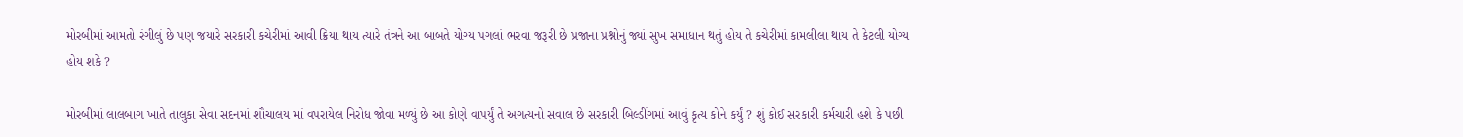મોરબીમાં આમતો રંગીલું છે પણ જયારે સરકારી કચેરીમાં આવી ક્રિયા થાય ત્યારે તંત્રને આ બાબતે યોગ્ય પગલાં ભરવા જરૂરી છે પ્રજાના પ્રશ્નોનું જ્યાં સુખ સમાધાન થતું હોય તે કચેરીમાં કામલીલા થાય તે કેટલી યોગ્ય હોય શકે ?

મોરબીમાં લાલબાગ ખાતે તાલુકા સેવા સદનમાં શૌચાલય માં વપરાયેલ નિરોધ જોવા મળ્યું છે આ કોણે વાપર્યું તે અગત્યનો સવાલ છે સરકારી બિલ્ડીંગમાં આવું કૃત્ય કોને કર્યું ? શું કોઈ સરકારી કર્મચારી હશે કે પછી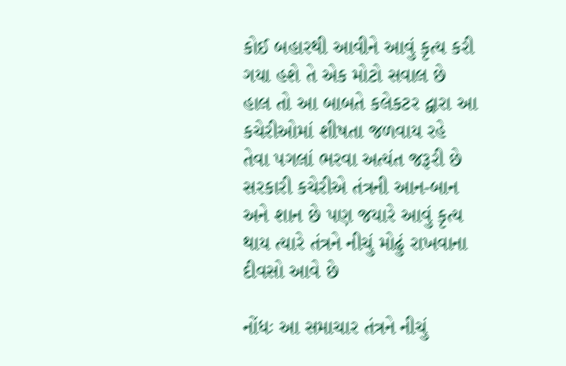કોઈ બહારથી આવીને આવું કૃત્ય કરી ગયા હશે તે એક મોટો સવાલ છે હાલ તો આ બાબતે કલેકટર દ્વારા આ કચેરીઓમાં શીષતા જળવાય રહે તેવા પગલાં ભરવા અત્યંત જરૂરી છે સરકારી કચેરીએ તંત્રની આન-બાન અને શાન છે પણ જયારે આવું કૃત્ય થાય ત્યારે તંત્રને નીચું મોઢું રાખવાના દીવસો આવે છે

નોંધઃ આ સમાચાર તંત્રને નીચું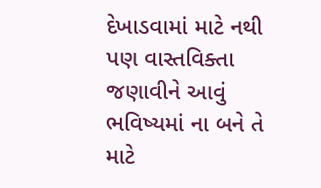દેખાડવામાં માટે નથી પણ વાસ્તવિક્તા જણાવીને આવું ભવિષ્યમાં ના બને તે માટે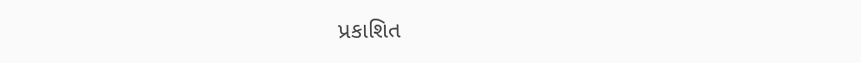પ્રકાશિત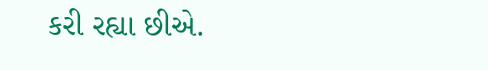કરી રહ્યા છીએ.